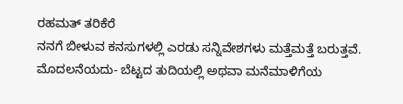ರಹಮತ್ ತರಿಕೆರೆ
ನನಗೆ ಬೀಳುವ ಕನಸುಗಳಲ್ಲಿ ಎರಡು ಸನ್ನಿವೇಶಗಳು ಮತ್ತೆಮತ್ತೆ ಬರುತ್ತವೆ. ಮೊದಲನೆಯದು- ಬೆಟ್ಟದ ತುದಿಯಲ್ಲಿ ಅಥವಾ ಮನೆಮಾಳಿಗೆಯ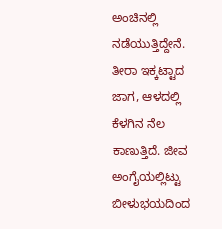ಅಂಚಿನಲ್ಲಿ ನಡೆಯುತ್ತಿದ್ದೇನೆ. ತೀರಾ ಇಕ್ಕಟ್ಟಾದ ಜಾಗ, ಆಳದಲ್ಲಿ ಕೆಳಗಿನ ನೆಲ ಕಾಣುತ್ತಿದೆ. ಜೀವ ಅಂಗೈಯಲ್ಲಿಟ್ಟು ಬೀಳುಭಯದಿಂದ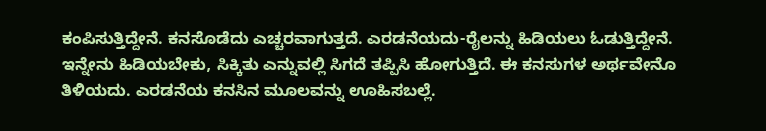ಕಂಪಿಸುತ್ತಿದ್ದೇನೆ. ಕನಸೊಡೆದು ಎಚ್ಚರವಾಗುತ್ತದೆ. ಎರಡನೆಯದು-ರೈಲನ್ನು ಹಿಡಿಯಲು ಓಡುತ್ತಿದ್ದೇನೆ. ಇನ್ನೇನು ಹಿಡಿಯಬೇಕು, ಸಿಕ್ಕಿತು ಎನ್ನುವಲ್ಲಿ ಸಿಗದೆ ತಪ್ಪಿಸಿ ಹೋಗುತ್ತಿದೆ. ಈ ಕನಸುಗಳ ಅರ್ಥವೇನೊ ತಿಳಿಯದು. ಎರಡನೆಯ ಕನಸಿನ ಮೂಲವನ್ನು ಊಹಿಸಬಲ್ಲೆ.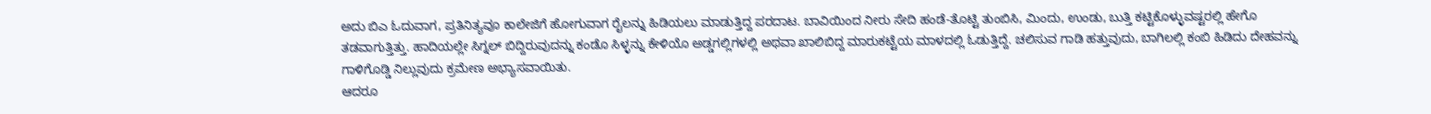ಅದು ಬಿಎ ಓದುವಾಗ, ಪ್ರತಿನಿತ್ಯವೂ ಕಾಲೇಜಿಗೆ ಹೋಗುವಾಗ ರೈಲನ್ನು ಹಿಡಿಯಲು ಮಾಡುತ್ತಿದ್ದ ಪರದಾಟ. ಬಾವಿಯಿಂದ ನೀರು ಸೇದಿ ಹಂಡೆ-ತೊಟ್ಟಿ ತುಂಬಿಸಿ, ಮಿಂದು, ಉಂಡು, ಬುತ್ತಿ ಕಟ್ಟಿಕೊಳ್ಳುವಷ್ಟರಲ್ಲಿ ಹೇಗೊ ತಡವಾಗುತ್ತಿತ್ತು. ಹಾದಿಯಲ್ಲೇ ಸಿಗ್ನಲ್ ಬಿದ್ದಿರುವುದನ್ನು ಕಂಡೊ ಸಿಳ್ಳನ್ನು ಕೇಳಿಯೊ ಅಡ್ಡಗಲ್ಲಿಗಳಲ್ಲಿ ಅಥವಾ ಖಾಲಿಬಿದ್ದ ಮಾರುಕಟ್ಟೆಯ ಮಾಳದಲ್ಲಿ ಓಡುತ್ತಿದ್ದೆ. ಚಲಿಸುವ ಗಾಡಿ ಹತ್ತುವುದು, ಬಾಗಿಲಲ್ಲಿ ಕಂಬಿ ಹಿಡಿದು ದೇಹವನ್ನು ಗಾಳಿಗೊಡ್ಡಿ ನಿಲ್ಲುವುದು ಕ್ರಮೇಣ ಅಭ್ಯಾಸವಾಯಿತು.
ಆದರೂ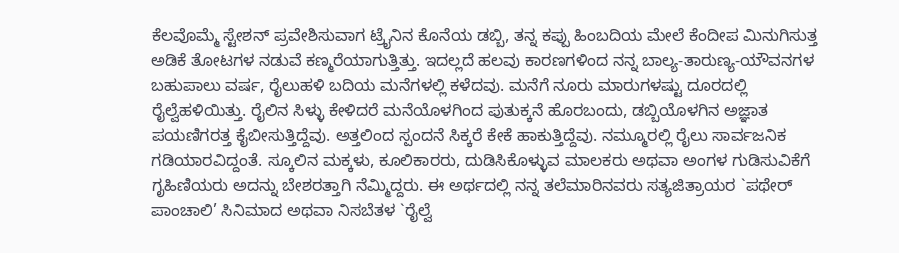ಕೆಲವೊಮ್ಮೆ ಸ್ಟೇಶನ್ ಪ್ರವೇಶಿಸುವಾಗ ಟ್ರೈನಿನ ಕೊನೆಯ ಡಬ್ಬಿ, ತನ್ನ ಕಪ್ಪು ಹಿಂಬದಿಯ ಮೇಲೆ ಕೆಂದೀಪ ಮಿನುಗಿಸುತ್ತ ಅಡಿಕೆ ತೋಟಗಳ ನಡುವೆ ಕಣ್ಮರೆಯಾಗುತ್ತಿತ್ತು. ಇದಲ್ಲದೆ ಹಲವು ಕಾರಣಗಳಿಂದ ನನ್ನ ಬಾಲ್ಯ-ತಾರುಣ್ಯ-ಯೌವನಗಳ ಬಹುಪಾಲು ವರ್ಷ, ರೈಲುಹಳಿ ಬದಿಯ ಮನೆಗಳಲ್ಲಿ ಕಳೆದವು. ಮನೆಗೆ ನೂರು ಮಾರುಗಳಷ್ಟು ದೂರದಲ್ಲಿ ರೈಲ್ವೆಹಳಿಯಿತ್ತು. ರೈಲಿನ ಸಿಳ್ಳು ಕೇಳಿದರೆ ಮನೆಯೊಳಗಿಂದ ಪುತುಕ್ಕನೆ ಹೊರಬಂದು, ಡಬ್ಬಿಯೊಳಗಿನ ಅಜ್ಞಾತ ಪಯಣಿಗರತ್ತ ಕೈಬೀಸುತ್ತಿದ್ದೆವು. ಅತ್ತಲಿಂದ ಸ್ಪಂದನೆ ಸಿಕ್ಕರೆ ಕೇಕೆ ಹಾಕುತ್ತಿದ್ದೆವು. ನಮ್ಮೂರಲ್ಲಿ ರೈಲು ಸಾರ್ವಜನಿಕ ಗಡಿಯಾರವಿದ್ದಂತೆ. ಸ್ಕೂಲಿನ ಮಕ್ಕಳು, ಕೂಲಿಕಾರರು, ದುಡಿಸಿಕೊಳ್ಳುವ ಮಾಲಕರು ಅಥವಾ ಅಂಗಳ ಗುಡಿಸುವಿಕೆಗೆ ಗೃಹಿಣಿಯರು ಅದನ್ನು ಬೇಶರತ್ತಾಗಿ ನೆಮ್ಮಿದ್ದರು. ಈ ಅರ್ಥದಲ್ಲಿ ನನ್ನ ತಲೆಮಾರಿನವರು ಸತ್ಯಜಿತ್ರಾಯರ `ಪಥೇರ್ ಪಾಂಚಾಲಿ’ ಸಿನಿಮಾದ ಅಥವಾ ನಿಸಬೆತಳ `ರೈಲ್ವೆ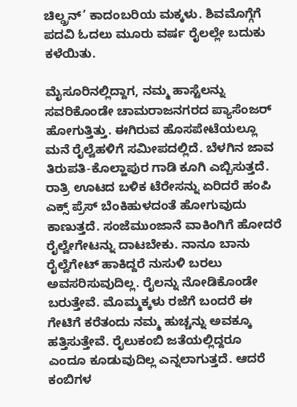ಚಿಲ್ಡ್ರನ್’ ಕಾದಂಬರಿಯ ಮಕ್ಕಳು. ಶಿವಮೊಗ್ಗೆಗೆ ಪದವಿ ಓದಲು ಮೂರು ವರ್ಷ ರೈಲಲ್ಲೇ ಬದುಕು ಕಳೆಯಿತು.

ಮೈಸೂರಿನಲ್ಲಿದ್ದಾಗ, ನಮ್ಮ ಹಾಸ್ಟೆಲನ್ನು ಸವರಿಕೊಂಡೇ ಚಾಮರಾಜನಗರದ ಪ್ಯಾಸೆಂಜರ್ ಹೋಗುತ್ತಿತ್ತು. ಈಗಿರುವ ಹೊಸಪೇಟೆಯಲ್ಲೂ ಮನೆ ರೈಲ್ವೆಹಳಿಗೆ ಸಮೀಪದಲ್ಲಿದೆ. ಬೆಳಗಿನ ಜಾವ ತಿರುಪತಿ-ಕೊಲ್ಹಾಪುರ ಗಾಡಿ ಕೂಗಿ ಎಬ್ಬಿಸುತ್ತದೆ. ರಾತ್ರಿ ಊಟದ ಬಳಿಕ ಟೆರೇಸನ್ನು ಏರಿದರೆ ಹಂಪಿ ಎಕ್ಸ್ ಪ್ರೆಸ್ ಬೆಂಕಿಹುಳದಂತೆ ಹೋಗುವುದು ಕಾಣುತ್ತದೆ. ಸಂಜೆಮುಂಜಾನೆ ವಾಕಿಂಗಿಗೆ ಹೋದರೆ ರೈಲ್ವೇಗೇಟನ್ನು ದಾಟಬೇಕು. ನಾನೂ ಬಾನು ರೈಲ್ವೆಗೇಟ್ ಹಾಕಿದ್ದರೆ ನುಸುಳಿ ಬರಲು ಅವಸರಿಸುವುದಿಲ್ಲ. ರೈಲನ್ನು ನೋಡಿಕೊಂಡೇ ಬರುತ್ತೇವೆ. ಮೊಮ್ಮಕ್ಕಳು ರಜೆಗೆ ಬಂದರೆ ಈ ಗೇಟಿಗೆ ಕರೆತಂದು ನಮ್ಮ ಹುಚ್ಚನ್ನು ಅವಕ್ಕೂ ಹತ್ತಿಸುತ್ತೇವೆ. ರೈಲುಕಂಬಿ ಜತೆಯಲ್ಲಿದ್ದರೂ ಎಂದೂ ಕೂಡುವುದಿಲ್ಲ ಎನ್ನಲಾಗುತ್ತದೆ. ಆದರೆ ಕಂಬಿಗಳ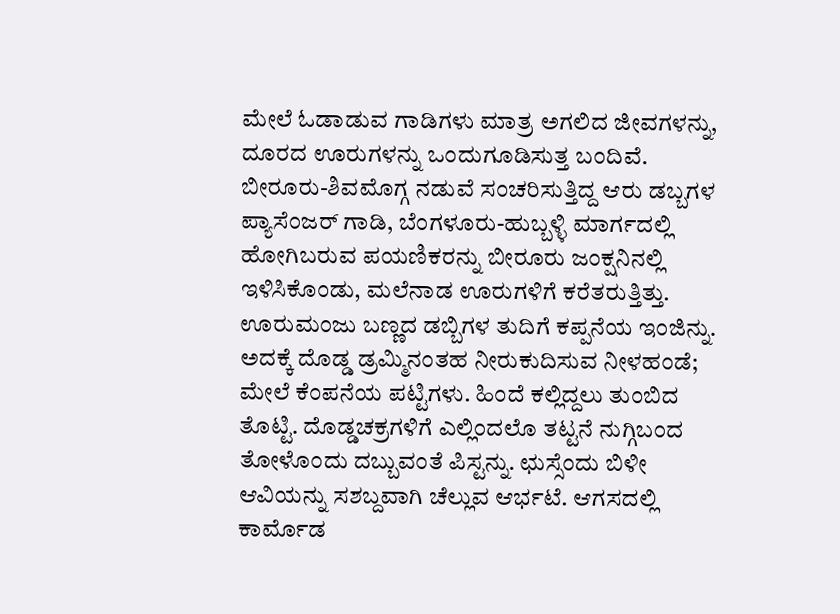ಮೇಲೆ ಓಡಾಡುವ ಗಾಡಿಗಳು ಮಾತ್ರ ಅಗಲಿದ ಜೀವಗಳನ್ನು, ದೂರದ ಊರುಗಳನ್ನು ಒಂದುಗೂಡಿಸುತ್ತ ಬಂದಿವೆ.
ಬೀರೂರು-ಶಿವಮೊಗ್ಗ ನಡುವೆ ಸಂಚರಿಸುತ್ತಿದ್ದ ಆರು ಡಬ್ಬಗಳ ಪ್ಯಾಸೆಂಜರ್ ಗಾಡಿ, ಬೆಂಗಳೂರು-ಹುಬ್ಬಳ್ಳಿ ಮಾರ್ಗದಲ್ಲಿ ಹೋಗಿಬರುವ ಪಯಣಿಕರನ್ನು ಬೀರೂರು ಜಂಕ್ಷನಿನಲ್ಲಿ ಇಳಿಸಿಕೊಂಡು, ಮಲೆನಾಡ ಊರುಗಳಿಗೆ ಕರೆತರುತ್ತಿತ್ತು. ಊರುಮಂಜು ಬಣ್ಣದ ಡಬ್ಬಿಗಳ ತುದಿಗೆ ಕಪ್ಪನೆಯ ಇಂಜಿನ್ನು. ಅದಕ್ಕೆ ದೊಡ್ಡ ಡ್ರಮ್ಮಿನಂತಹ ನೀರುಕುದಿಸುವ ನೀಳಹಂಡೆ; ಮೇಲೆ ಕೆಂಪನೆಯ ಪಟ್ಟಿಗಳು. ಹಿಂದೆ ಕಲ್ಲಿದ್ದಲು ತುಂಬಿದ ತೊಟ್ಟಿ. ದೊಡ್ಡಚಕ್ರಗಳಿಗೆ ಎಲ್ಲಿಂದಲೊ ತಟ್ಟನೆ ನುಗ್ಗಿಬಂದ ತೋಳೊಂದು ದಬ್ಬುವಂತೆ ಪಿಸ್ಟನ್ನು. ಛುಸ್ಸೆಂದು ಬಿಳೀ ಆವಿಯನ್ನು ಸಶಬ್ದವಾಗಿ ಚೆಲ್ಲುವ ಆರ್ಭಟೆ. ಆಗಸದಲ್ಲಿ ಕಾರ್ಮೊಡ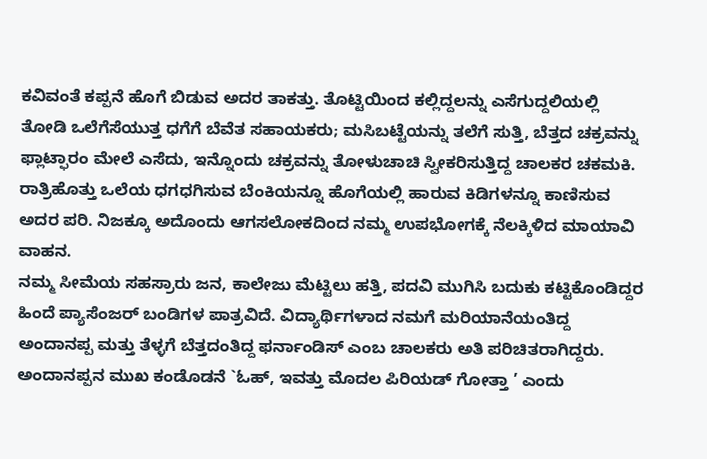ಕವಿವಂತೆ ಕಪ್ಪನೆ ಹೊಗೆ ಬಿಡುವ ಅದರ ತಾಕತ್ತು. ತೊಟ್ಟಿಯಿಂದ ಕಲ್ಲಿದ್ದಲನ್ನು ಎಸೆಗುದ್ದಲಿಯಲ್ಲಿ ತೋಡಿ ಒಲೆಗೆಸೆಯುತ್ತ ಧಗೆಗೆ ಬೆವೆತ ಸಹಾಯಕರು; ಮಸಿಬಟ್ಟೆಯನ್ನು ತಲೆಗೆ ಸುತ್ತಿ, ಬೆತ್ತದ ಚಕ್ರವನ್ನು ಫ್ಲಾಟ್ಫಾರಂ ಮೇಲೆ ಎಸೆದು, ಇನ್ನೊಂದು ಚಕ್ರವನ್ನು ತೋಳುಚಾಚಿ ಸ್ವೀಕರಿಸುತ್ತಿದ್ದ ಚಾಲಕರ ಚಕಮಕಿ. ರಾತ್ರಿಹೊತ್ತು ಒಲೆಯ ಧಗಧಗಿಸುವ ಬೆಂಕಿಯನ್ನೂ ಹೊಗೆಯಲ್ಲಿ ಹಾರುವ ಕಿಡಿಗಳನ್ನೂ ಕಾಣಿಸುವ ಅದರ ಪರಿ. ನಿಜಕ್ಕೂ ಅದೊಂದು ಆಗಸಲೋಕದಿಂದ ನಮ್ಮ ಉಪಭೋಗಕ್ಕೆ ನೆಲಕ್ಕಿಳಿದ ಮಾಯಾವಿ ವಾಹನ.
ನಮ್ಮ ಸೀಮೆಯ ಸಹಸ್ರಾರು ಜನ, ಕಾಲೇಜು ಮೆಟ್ಟಿಲು ಹತ್ತಿ, ಪದವಿ ಮುಗಿಸಿ ಬದುಕು ಕಟ್ಟಿಕೊಂಡಿದ್ದರ ಹಿಂದೆ ಪ್ಯಾಸೆಂಜರ್ ಬಂಡಿಗಳ ಪಾತ್ರವಿದೆ. ವಿದ್ಯಾರ್ಥಿಗಳಾದ ನಮಗೆ ಮರಿಯಾನೆಯಂತಿದ್ದ ಅಂದಾನಪ್ಪ ಮತ್ತು ತೆಳ್ಳಗೆ ಬೆತ್ತದಂತಿದ್ದ ಫರ್ನಾಂಡಿಸ್ ಎಂಬ ಚಾಲಕರು ಅತಿ ಪರಿಚಿತರಾಗಿದ್ದರು. ಅಂದಾನಪ್ಪನ ಮುಖ ಕಂಡೊಡನೆ `ಓಹ್, ಇವತ್ತು ಮೊದಲ ಪಿರಿಯಡ್ ಗೋತ್ತಾ ’ ಎಂದು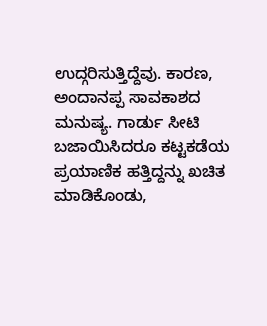ಉದ್ಗರಿಸುತ್ತಿದ್ದೆವು. ಕಾರಣ, ಅಂದಾನಪ್ಪ ಸಾವಕಾಶದ ಮನುಷ್ಯ. ಗಾರ್ಡು ಸೀಟಿ ಬಜಾಯಿಸಿದರೂ ಕಟ್ಟಕಡೆಯ ಪ್ರಯಾಣಿಕ ಹತ್ತಿದ್ದನ್ನು ಖಚಿತ ಮಾಡಿಕೊಂಡು,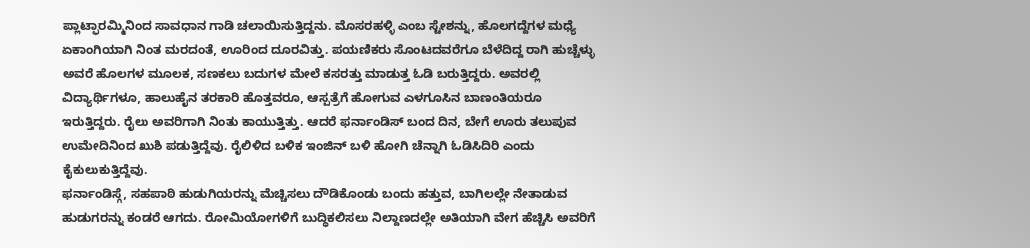ಪ್ಲಾಟ್ಫಾರಮ್ಮಿನಿಂದ ಸಾವಧಾನ ಗಾಡಿ ಚಲಾಯಿಸುತ್ತಿದ್ದನು. ಮೊಸರಹಳ್ಳಿ ಎಂಬ ಸ್ಟೇಶನ್ನು, ಹೊಲಗದ್ದೆಗಳ ಮಧ್ಯೆ ಏಕಾಂಗಿಯಾಗಿ ನಿಂತ ಮರದಂತೆ, ಊರಿಂದ ದೂರವಿತ್ತು. ಪಯಣಿಕರು ಸೊಂಟದವರೆಗೂ ಬೆಳೆದಿದ್ದ ರಾಗಿ ಹುಚ್ಚೆಳ್ಳು ಅವರೆ ಹೊಲಗಳ ಮೂಲಕ, ಸಣಕಲು ಬದುಗಳ ಮೇಲೆ ಕಸರತ್ತು ಮಾಡುತ್ತ ಓಡಿ ಬರುತ್ತಿದ್ದರು. ಅವರಲ್ಲಿ ವಿದ್ಯಾರ್ಥಿಗಳೂ, ಹಾಲುಹೈನ ತರಕಾರಿ ಹೊತ್ತವರೂ, ಆಸ್ಪತ್ರೆಗೆ ಹೋಗುವ ಎಳಗೂಸಿನ ಬಾಣಂತಿಯರೂ ಇರುತ್ತಿದ್ದರು. ರೈಲು ಅವರಿಗಾಗಿ ನಿಂತು ಕಾಯುತ್ತಿತ್ತು. ಆದರೆ ಫರ್ನಾಂಡಿಸ್ ಬಂದ ದಿನ, ಬೇಗೆ ಊರು ತಲುಪುವ ಉಮೇದಿನಿಂದ ಖುಶಿ ಪಡುತ್ತಿದ್ದೆವು. ರೈಲಿಳಿದ ಬಳಿಕ ಇಂಜಿನ್ ಬಳಿ ಹೋಗಿ ಚೆನ್ನಾಗಿ ಓಡಿಸಿದಿರಿ ಎಂದು ಕೈಕುಲುಕುತ್ತಿದ್ದೆವು.
ಫರ್ನಾಂಡಿಸ್ಗೆ, ಸಹಪಾಠಿ ಹುಡುಗಿಯರನ್ನು ಮೆಚ್ಚಿಸಲು ದೌಡಿಕೊಂಡು ಬಂದು ಹತ್ತುವ, ಬಾಗಿಲಲ್ಲೇ ನೇತಾಡುವ ಹುಡುಗರನ್ನು ಕಂಡರೆ ಆಗದು. ರೋಮಿಯೋಗಳಿಗೆ ಬುದ್ಧಿಕಲಿಸಲು ನಿಲ್ದಾಣದಲ್ಲೇ ಅತಿಯಾಗಿ ವೇಗ ಹೆಚ್ಚಿಸಿ ಅವರಿಗೆ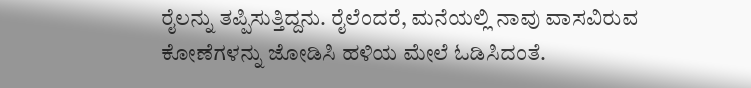ರೈಲನ್ನು ತಪ್ಪಿಸುತ್ತಿದ್ದನು. ರೈಲೆಂದರೆ, ಮನೆಯಲ್ಲಿ ನಾವು ವಾಸವಿರುವ ಕೋಣೆಗಳನ್ನು ಜೋಡಿಸಿ ಹಳಿಯ ಮೇಲೆ ಓಡಿಸಿದಂತೆ.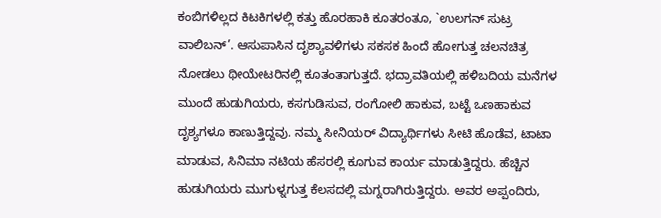ಕಂಬಿಗಳಿಲ್ಲದ ಕಿಟಕಿಗಳಲ್ಲಿ ಕತ್ತು ಹೊರಹಾಕಿ ಕೂತರಂತೂ, `ಉಲಗನ್ ಸುಟ್ರ ವಾಲಿಬನ್’. ಆಸುಪಾಸಿನ ದೃಶ್ಯಾವಳಿಗಳು ಸಕಸಕ ಹಿಂದೆ ಹೋಗುತ್ತ ಚಲನಚಿತ್ರ ನೋಡಲು ಥೀಯೇಟರಿನಲ್ಲಿ ಕೂತಂತಾಗುತ್ತದೆ. ಭದ್ರಾವತಿಯಲ್ಲಿ ಹಳಿಬದಿಯ ಮನೆಗಳ ಮುಂದೆ ಹುಡುಗಿಯರು, ಕಸಗುಡಿಸುವ, ರಂಗೋಲಿ ಹಾಕುವ, ಬಟ್ಟೆ ಒಣಹಾಕುವ ದೃಶ್ಯಗಳೂ ಕಾಣುತ್ತಿದ್ದವು. ನಮ್ಮ ಸೀನಿಯರ್ ವಿದ್ಯಾರ್ಥಿಗಳು ಸೀಟಿ ಹೊಡೆವ, ಟಾಟಾ ಮಾಡುವ, ಸಿನಿಮಾ ನಟಿಯ ಹೆಸರಲ್ಲಿ ಕೂಗುವ ಕಾರ್ಯ ಮಾಡುತ್ತಿದ್ದರು. ಹೆಚ್ಚಿನ ಹುಡುಗಿಯರು ಮುಗುಳ್ನಗುತ್ತ ಕೆಲಸದಲ್ಲಿ ಮಗ್ನರಾಗಿರುತ್ತಿದ್ದರು. ಅವರ ಅಪ್ಪಂದಿರು,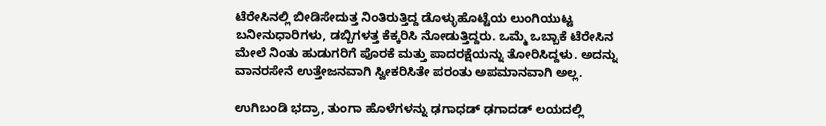ಟೆರೇಸಿನಲ್ಲಿ ಬೀಡಿಸೇದುತ್ತ ನಿಂತಿರುತ್ತಿದ್ದ ಡೊಳ್ಳುಹೊಟ್ಟೆಯ ಲುಂಗಿಯುಟ್ಟ ಬನೀನುಧಾರಿಗಳು, ಡಬ್ಬಿಗಳತ್ತ ಕೆಕ್ಕರಿಸಿ ನೋಡುತ್ತಿದ್ದರು. ಒಮ್ಮೆ ಒಬ್ಬಾಕೆ ಟೆರೇಸಿನ ಮೇಲೆ ನಿಂತು ಹುಡುಗರಿಗೆ ಪೊರಕೆ ಮತ್ತು ಪಾದರಕ್ಷೆಯನ್ನು ತೋರಿಸಿದ್ದಳು. ಅದನ್ನು ವಾನರಸೇನೆ ಉತ್ತೇಜನವಾಗಿ ಸ್ವೀಕರಿಸಿತೇ ಪರಂತು ಅಪಮಾನವಾಗಿ ಅಲ್ಲ.

ಉಗಿಬಂಡಿ ಭದ್ರಾ, ತುಂಗಾ ಹೊಳೆಗಳನ್ನು ಢಗಾಧಡ್ ಢಗಾದಡ್ ಲಯದಲ್ಲಿ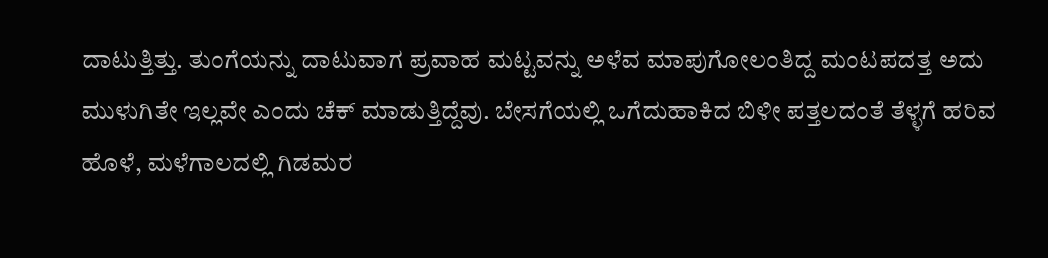ದಾಟುತ್ತಿತ್ತು. ತುಂಗೆಯನ್ನು ದಾಟುವಾಗ ಪ್ರವಾಹ ಮಟ್ಟವನ್ನು ಅಳೆವ ಮಾಪುಗೋಲಂತಿದ್ದ ಮಂಟಪದತ್ತ ಅದು ಮುಳುಗಿತೇ ಇಲ್ಲವೇ ಎಂದು ಚೆಕ್ ಮಾಡುತ್ತಿದ್ದೆವು. ಬೇಸಗೆಯಲ್ಲಿ ಒಗೆದುಹಾಕಿದ ಬಿಳೀ ಪತ್ತಲದಂತೆ ತೆಳ್ಳಗೆ ಹರಿವ ಹೊಳೆ, ಮಳೆಗಾಲದಲ್ಲಿ ಗಿಡಮರ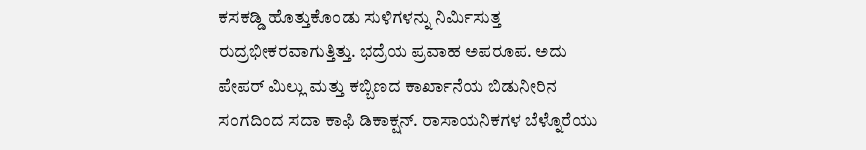ಕಸಕಡ್ಡಿ ಹೊತ್ತುಕೊಂಡು ಸುಳಿಗಳನ್ನು ನಿರ್ಮಿಸುತ್ತ ರುದ್ರಭೀಕರವಾಗುತ್ತಿತ್ತು. ಭದ್ರೆಯ ಪ್ರವಾಹ ಅಪರೂಪ. ಅದು ಪೇಪರ್ ಮಿಲ್ಲು ಮತ್ತು ಕಬ್ಬಿಣದ ಕಾರ್ಖಾನೆಯ ಬಿಡುನೀರಿನ ಸಂಗದಿಂದ ಸದಾ ಕಾಫಿ ಡಿಕಾಕ್ಷನ್. ರಾಸಾಯನಿಕಗಳ ಬೆಳ್ನೊರೆಯು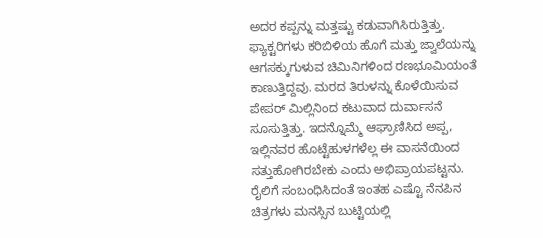ಅದರ ಕಪ್ಪನ್ನು ಮತ್ತಷ್ಟು ಕಡುವಾಗಿಸಿರುತ್ತಿತ್ತು. ಫ್ಯಾಕ್ಟರಿಗಳು ಕರಿಬಿಳಿಯ ಹೊಗೆ ಮತ್ತು ಜ್ವಾಲೆಯನ್ನು ಆಗಸಕ್ಕುಗುಳುವ ಚಿಮಿನಿಗಳಿಂದ ರಣಭೂಮಿಯಂತೆ ಕಾಣುತ್ತಿದ್ದವು. ಮರದ ತಿರುಳನ್ನು ಕೊಳೆಯಿಸುವ ಪೇಪರ್ ಮಿಲ್ಲಿನಿಂದ ಕಟುವಾದ ದುರ್ವಾಸನೆ ಸೂಸುತ್ತಿತ್ತು. ಇದನ್ನೊಮ್ಮೆ ಆಘ್ರಾಣಿಸಿದ ಅಪ್ಪ, ಇಲ್ಲಿನವರ ಹೊಟ್ಟೆಹುಳಗಳೆಲ್ಲ ಈ ವಾಸನೆಯಿಂದ ಸತ್ತುಹೋಗಿರಬೇಕು ಎಂದು ಅಭಿಪ್ರಾಯಪಟ್ಟನು.
ರೈಲಿಗೆ ಸಂಬಂಧಿಸಿದಂತೆ ಇಂತಹ ಎಷ್ಟೊ ನೆನಪಿನ ಚಿತ್ರಗಳು ಮನಸ್ಸಿನ ಬುಟ್ಟಿಯಲ್ಲಿ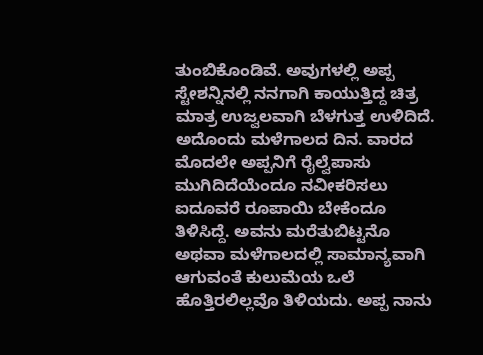ತುಂಬಿಕೊಂಡಿವೆ. ಅವುಗಳಲ್ಲಿ ಅಪ್ಪ ಸ್ಟೇಶನ್ನಿನಲ್ಲಿ ನನಗಾಗಿ ಕಾಯುತ್ತಿದ್ದ ಚಿತ್ರ ಮಾತ್ರ ಉಜ್ವಲವಾಗಿ ಬೆಳಗುತ್ತ ಉಳಿದಿದೆ. ಅದೊಂದು ಮಳೆಗಾಲದ ದಿನ. ವಾರದ ಮೊದಲೇ ಅಪ್ಪನಿಗೆ ರೈಲ್ವೆಪಾಸು ಮುಗಿದಿದೆಯೆಂದೂ ನವೀಕರಿಸಲು ಐದೂವರೆ ರೂಪಾಯಿ ಬೇಕೆಂದೂ ತಿಳಿಸಿದ್ದೆ. ಅವನು ಮರೆತುಬಿಟ್ಟನೊ ಅಥವಾ ಮಳೆಗಾಲದಲ್ಲಿ ಸಾಮಾನ್ಯವಾಗಿ ಆಗುವಂತೆ ಕುಲುಮೆಯ ಒಲೆ ಹೊತ್ತಿರಲಿಲ್ಲವೊ ತಿಳಿಯದು. ಅಪ್ಪ ನಾನು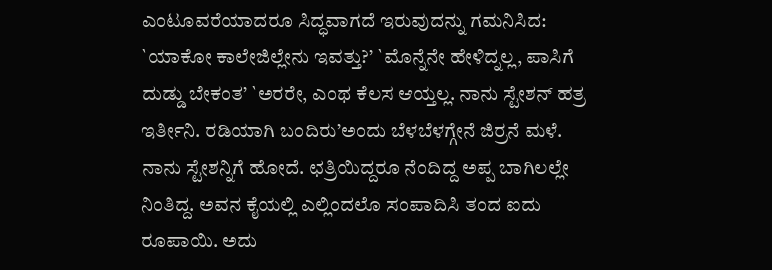ಎಂಟೂವರೆಯಾದರೂ ಸಿದ್ಧವಾಗದೆ ಇರುವುದನ್ನು ಗಮನಿಸಿದ: `ಯಾಕೋ ಕಾಲೇಜಿಲ್ಲೇನು ಇವತ್ತು?’ `ಮೊನ್ನೆನೇ ಹೇಳಿದ್ನಲ್ಲ, ಪಾಸಿಗೆ ದುಡ್ಡು ಬೇಕಂತ’ `ಅರರೇ, ಎಂಥ ಕೆಲಸ ಆಯ್ತಲ್ಲ. ನಾನು ಸ್ಟೇಶನ್ ಹತ್ರ ಇರ್ತೀನಿ. ರಡಿಯಾಗಿ ಬಂದಿರು’ಅಂದು ಬೆಳಬೆಳಗ್ಗೇನೆ ಜಿರ್ರನೆ ಮಳೆ.
ನಾನು ಸ್ಟೇಶನ್ನಿಗೆ ಹೋದೆ. ಛತ್ರಿಯಿದ್ದರೂ ನೆಂದಿದ್ದ ಅಪ್ಪ ಬಾಗಿಲಲ್ಲೇ ನಿಂತಿದ್ದ. ಅವನ ಕೈಯಲ್ಲಿ ಎಲ್ಲಿಂದಲೊ ಸಂಪಾದಿಸಿ ತಂದ ಐದು ರೂಪಾಯಿ. ಅದು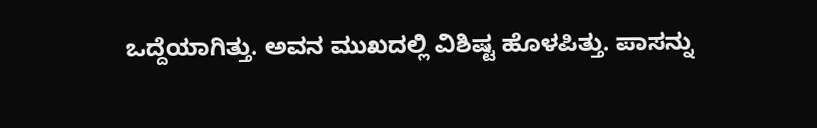ಒದ್ದೆಯಾಗಿತ್ತು. ಅವನ ಮುಖದಲ್ಲಿ ವಿಶಿಷ್ಟ ಹೊಳಪಿತ್ತು. ಪಾಸನ್ನು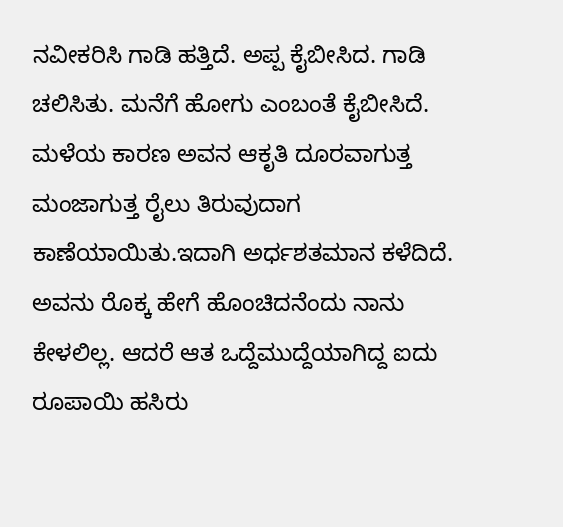ನವೀಕರಿಸಿ ಗಾಡಿ ಹತ್ತಿದೆ. ಅಪ್ಪ ಕೈಬೀಸಿದ. ಗಾಡಿ ಚಲಿಸಿತು. ಮನೆಗೆ ಹೋಗು ಎಂಬಂತೆ ಕೈಬೀಸಿದೆ. ಮಳೆಯ ಕಾರಣ ಅವನ ಆಕೃತಿ ದೂರವಾಗುತ್ತ ಮಂಜಾಗುತ್ತ ರೈಲು ತಿರುವುದಾಗ ಕಾಣೆಯಾಯಿತು.ಇದಾಗಿ ಅರ್ಧಶತಮಾನ ಕಳೆದಿದೆ. ಅವನು ರೊಕ್ಕ ಹೇಗೆ ಹೊಂಚಿದನೆಂದು ನಾನು ಕೇಳಲಿಲ್ಲ. ಆದರೆ ಆತ ಒದ್ದೆಮುದ್ದೆಯಾಗಿದ್ದ ಐದು ರೂಪಾಯಿ ಹಸಿರು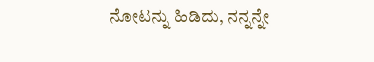ನೋಟನ್ನು ಹಿಡಿದು, ನನ್ನನ್ನೇ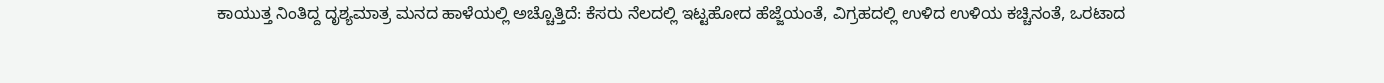ಕಾಯುತ್ತ ನಿಂತಿದ್ದ ದೃಶ್ಯಮಾತ್ರ ಮನದ ಹಾಳೆಯಲ್ಲಿ ಅಚ್ಚೊತ್ತಿದೆ: ಕೆಸರು ನೆಲದಲ್ಲಿ ಇಟ್ಟಹೋದ ಹೆಜ್ಜೆಯಂತೆ, ವಿಗ್ರಹದಲ್ಲಿ ಉಳಿದ ಉಳಿಯ ಕಚ್ಚಿನಂತೆ, ಒರಟಾದ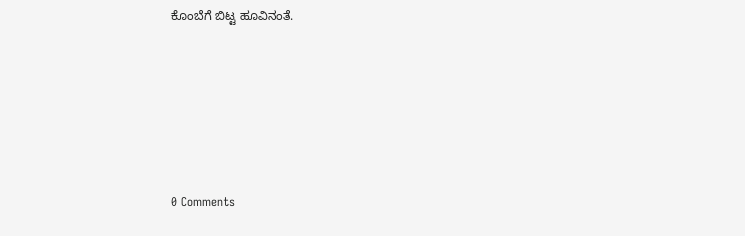ಕೊಂಬೆಗೆ ಬಿಟ್ಟ ಹೂವಿನಂತೆ.






0 Comments